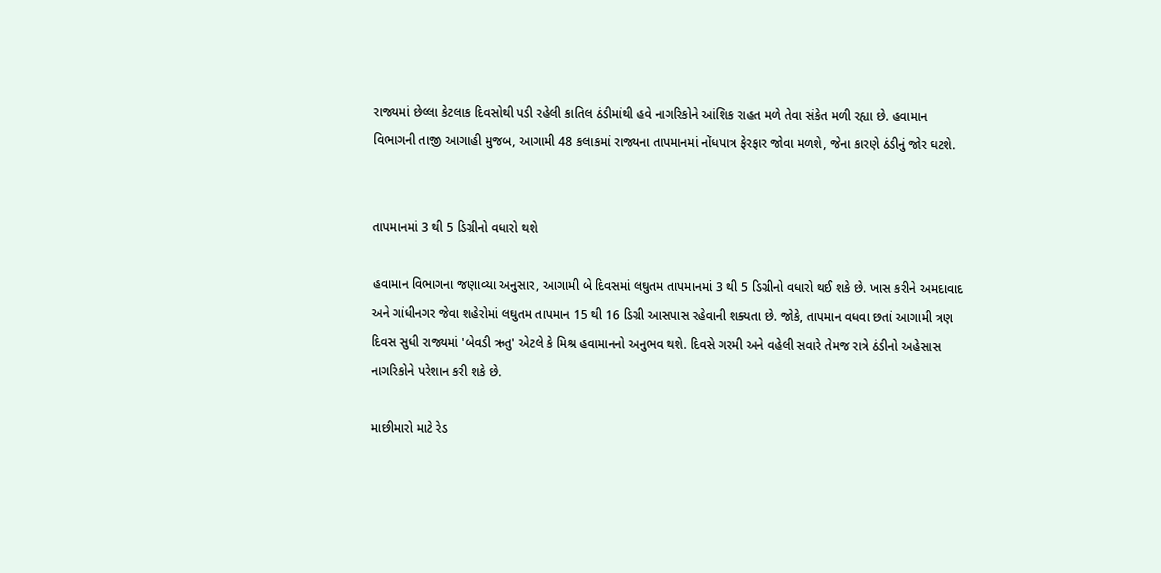રાજ્યમાં છેલ્લા કેટલાક દિવસોથી પડી રહેલી કાતિલ ઠંડીમાંથી હવે નાગરિકોને આંશિક રાહત મળે તેવા સંકેત મળી રહ્યા છે. હવામાન વિભાગની તાજી આગાહી મુજબ, આગામી 48 કલાકમાં રાજ્યના તાપમાનમાં નોંધપાત્ર ફેરફાર જોવા મળશે, જેના કારણે ઠંડીનું જોર ઘટશે.


તાપમાનમાં 3 થી 5 ડિગ્રીનો વધારો થશે

હવામાન વિભાગના જણાવ્યા અનુસાર, આગામી બે દિવસમાં લઘુતમ તાપમાનમાં 3 થી 5 ડિગ્રીનો વધારો થઈ શકે છે. ખાસ કરીને અમદાવાદ અને ગાંધીનગર જેવા શહેરોમાં લઘુતમ તાપમાન 15 થી 16 ડિગ્રી આસપાસ રહેવાની શક્યતા છે. જોકે, તાપમાન વધવા છતાં આગામી ત્રણ દિવસ સુધી રાજ્યમાં 'બેવડી ઋતુ' એટલે કે મિશ્ર હવામાનનો અનુભવ થશે. દિવસે ગરમી અને વહેલી સવારે તેમજ રાત્રે ઠંડીનો અહેસાસ નાગરિકોને પરેશાન કરી શકે છે.

માછીમારો માટે રેડ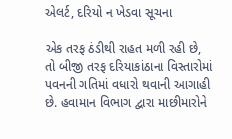એલર્ટ, દરિયો ન ખેડવા સૂચના

એક તરફ ઠંડીથી રાહત મળી રહી છે, તો બીજી તરફ દરિયાકાંઠાના વિસ્તારોમાં પવનની ગતિમાં વધારો થવાની આગાહી છે. હવામાન વિભાગ દ્વારા માછીમારોને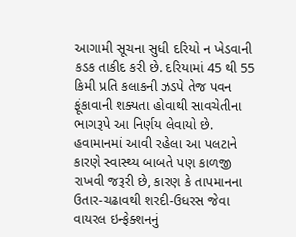આગામી સૂચના સુધી દરિયો ન ખેડવાની કડક તાકીદ કરી છે. દરિયામાં 45 થી 55 કિમી પ્રતિ કલાકની ઝડપે તેજ પવન ફૂંકાવાની શક્યતા હોવાથી સાવચેતીના ભાગરૂપે આ નિર્ણય લેવાયો છે. હવામાનમાં આવી રહેલા આ પલટાને કારણે સ્વાસ્થ્ય બાબતે પણ કાળજી રાખવી જરૂરી છે, કારણ કે તાપમાનના ઉતાર-ચઢાવથી શરદી-ઉધરસ જેવા વાયરલ ઇન્ફેક્શનનું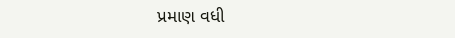પ્રમાણ વધી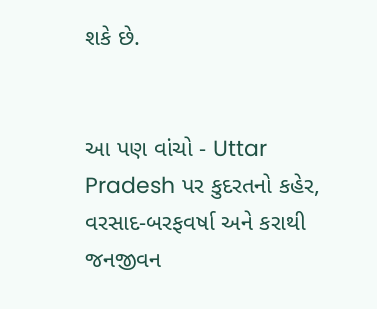શકે છે.


આ પણ વાંચો - Uttar Pradesh પર કુદરતનો કહેર, વરસાદ-બરફવર્ષા અને કરાથી જનજીવન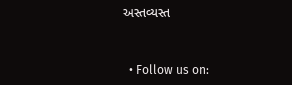અસ્તવ્યસ્ત


  • Follow us on: